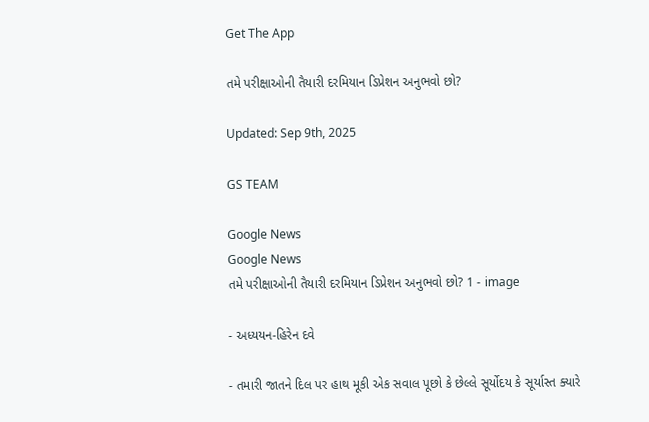Get The App

તમે પરીક્ષાઓની તૈયારી દરમિયાન ડિપ્રેશન અનુભવો છો?

Updated: Sep 9th, 2025

GS TEAM

Google News
Google News
તમે પરીક્ષાઓની તૈયારી દરમિયાન ડિપ્રેશન અનુભવો છો? 1 - image

- અધ્યયન-હિરેન દવે

- તમારી જાતને દિલ પર હાથ મૂકી એક સવાલ પૂછો કે છેલ્લે સૂર્યોદય કે સૂર્યાસ્ત ક્યારે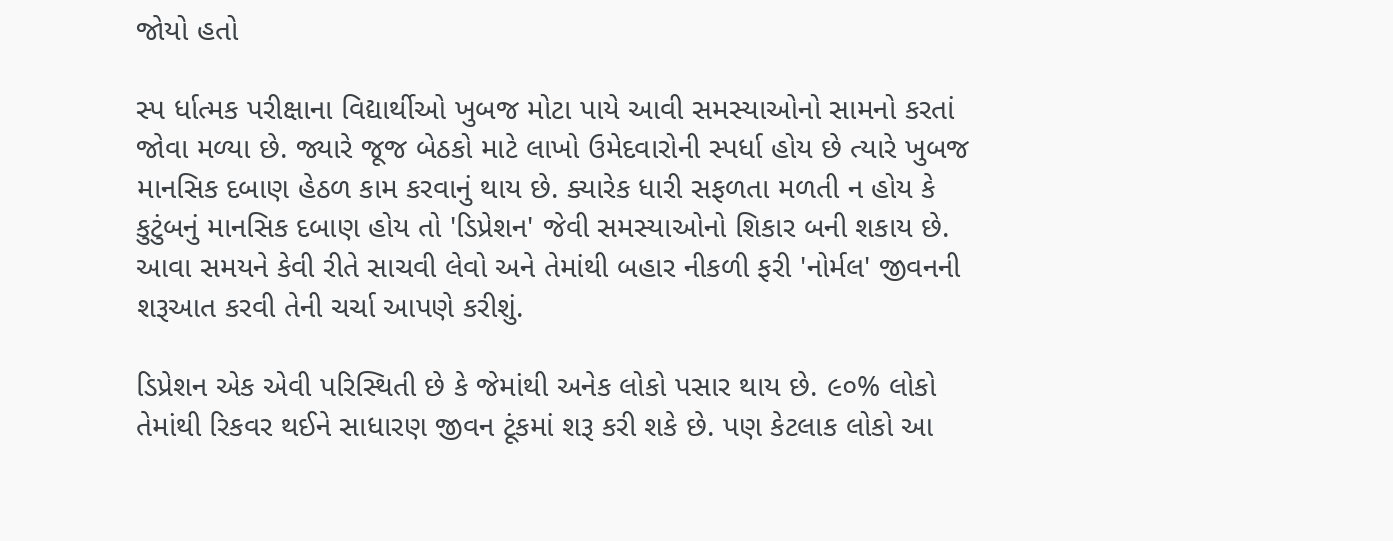જોયો હતો

સ્પ ર્ધાત્મક પરીક્ષાના વિદ્યાર્થીઓ ખુબજ મોટા પાયે આવી સમસ્યાઓનો સામનો કરતાં જોવા મળ્યા છે. જ્યારે જૂજ બેઠકો માટે લાખો ઉમેદવારોની સ્પર્ધા હોય છે ત્યારે ખુબજ માનસિક દબાણ હેઠળ કામ કરવાનું થાય છે. ક્યારેક ધારી સફળતા મળતી ન હોય કે કુટુંબનું માનસિક દબાણ હોય તો 'ડિપ્રેશન' જેવી સમસ્યાઓનો શિકાર બની શકાય છે. આવા સમયને કેવી રીતે સાચવી લેવો અને તેમાંથી બહાર નીકળી ફરી 'નોર્મલ' જીવનની શરૂઆત કરવી તેની ચર્ચા આપણે કરીશું.

ડિપ્રેશન એક એવી પરિસ્થિતી છે કે જેમાંથી અનેક લોકો પસાર થાય છે. ૯૦% લોકો તેમાંથી રિકવર થઈને સાધારણ જીવન ટૂંકમાં શરૂ કરી શકે છે. પણ કેટલાક લોકો આ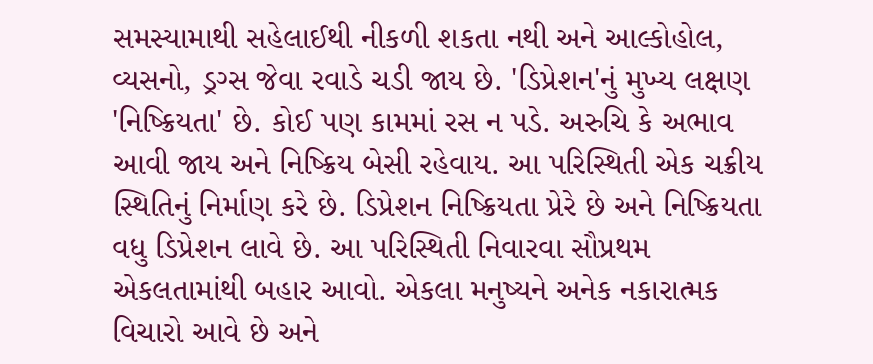સમસ્યામાથી સહેલાઈથી નીકળી શકતા નથી અને આલ્કોહોલ, વ્યસનો, ડ્રગ્સ જેવા રવાડે ચડી જાય છે. 'ડિપ્રેશન'નું મુખ્ય લક્ષણ 'નિષ્ક્રિયતા' છે. કોઈ પણ કામમાં રસ ન પડે. અરુચિ કે અભાવ આવી જાય અને નિષ્ક્રિય બેસી રહેવાય. આ પરિસ્થિતી એક ચક્રીય સ્થિતિનું નિર્માણ કરે છે. ડિપ્રેશન નિષ્ક્રિયતા પ્રેરે છે અને નિષ્ક્રિયતા વધુ ડિપ્રેશન લાવે છે. આ પરિસ્થિતી નિવારવા સૌપ્રથમ એકલતામાંથી બહાર આવો. એકલા મનુષ્યને અનેક નકારાત્મક વિચારો આવે છે અને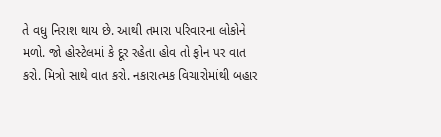તે વધુ નિરાશ થાય છે. આથી તમારા પરિવારના લોકોને મળો. જો હોસ્ટેલમાં કે દૂર રહેતા હોવ તો ફોન પર વાત કરો. મિત્રો સાથે વાત કરો. નકારાત્મક વિચારોમાંથી બહાર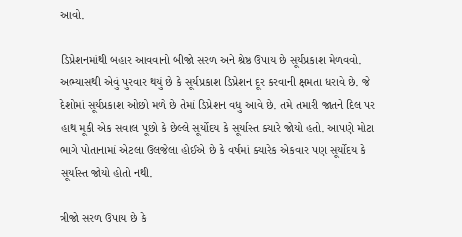આવો.

ડિપ્રેશનમાંથી બહાર આવવાનો બીજો સરળ અને શ્રેષ્ઠ ઉપાય છે સૂર્યપ્રકાશ મેળવવો. અભ્યાસથી એવું પુરવાર થયું છે કે સૂર્યપ્રકાશ ડિપ્રેશન દૂર કરવાની ક્ષમતા ધરાવે છે. જે દેશોમાં સૂર્યપ્રકાશ ઓછો મળે છે તેમાં ડિપ્રેશન વધુ આવે છે. તમે તમારી જાતને દિલ પર હાથ મૂકી એક સવાલ પૂછો કે છેલ્લે સૂર્યોદય કે સૂર્યાસ્ત ક્યારે જોયો હતો. આપણે મોટા ભાગે પોતાનામાં એટલા ઉલજેલા હોઈએ છે કે વર્ષમાં ક્યારેક એકવાર પણ સૂર્યોદય કે સૂર્યાસ્ત જોયો હોતો નથી.

ત્રીજો સરળ ઉપાય છે કે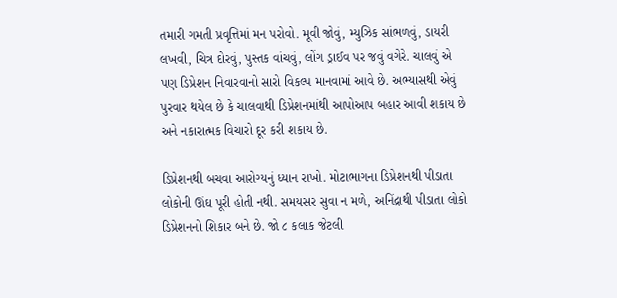તમારી ગમતી પ્રવૃત્તિમાં મન પરોવો. મૂવી જોવું, મ્યુઝિક સાંભળવું, ડાયરી લખવી, ચિત્ર દોરવું, પુસ્તક વાંચવું, લોંગ ડ્રાઈવ પર જવું વગેરે. ચાલવું એ પણ ડિપ્રેશન નિવારવાનો સારો વિકલ્પ માનવામાં આવે છે. અભ્યાસથી એવું પુરવાર થયેલ છે કે ચાલવાથી ડિપ્રેશનમાંથી આપોઆપ બહાર આવી શકાય છે અને નકારાત્મક વિચારો દૂર કરી શકાય છે.

ડિપ્રેશનથી બચવા આરોગ્યનું ધ્યાન રાખો. મોટાભાગના ડિપ્રેશનથી પીડાતા લોકોની ઊંઘ પૂરી હોતી નથી. સમયસર સુવા ન મળે, અનિંદ્રાથી પીડાતા લોકો ડિપ્રેશનનો શિકાર બને છે. જો ૮ કલાક જેટલી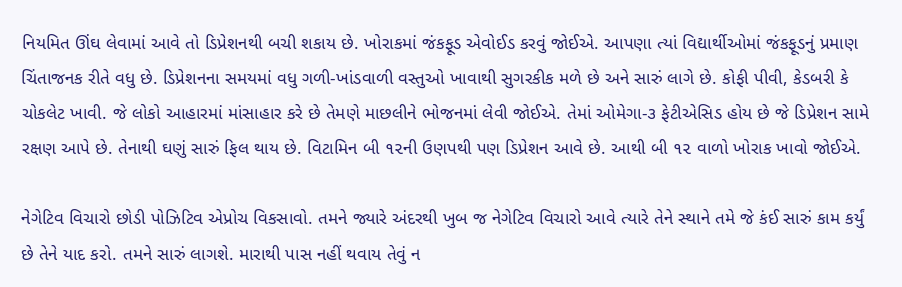નિયમિત ઊંઘ લેવામાં આવે તો ડિપ્રેશનથી બચી શકાય છે. ખોરાકમાં જંકફૂડ એવોઈડ કરવું જોઈએ. આપણા ત્યાં વિદ્યાર્થીઓમાં જંકફૂડનું પ્રમાણ ચિંતાજનક રીતે વધુ છે. ડિપ્રેશનના સમયમાં વધુ ગળી-ખાંડવાળી વસ્તુઓ ખાવાથી સુગરકીક મળે છે અને સારું લાગે છે. કોફી પીવી, કેડબરી કે ચોકલેટ ખાવી. જે લોકો આહારમાં માંસાહાર કરે છે તેમણે માછલીને ભોજનમાં લેવી જોઈએ. તેમાં ઓમેગા-૩ ફેટીએસિડ હોય છે જે ડિપ્રેશન સામે રક્ષણ આપે છે. તેનાથી ઘણું સારું ફિલ થાય છે. વિટામિન બી ૧૨ની ઉણપથી પણ ડિપ્રેશન આવે છે. આથી બી ૧૨ વાળો ખોરાક ખાવો જોઈએ.

નેગેટિવ વિચારો છોડી પોઝિટિવ એપ્રોચ વિકસાવો. તમને જ્યારે અંદરથી ખુબ જ નેગેટિવ વિચારો આવે ત્યારે તેને સ્થાને તમે જે કંઈ સારું કામ કર્યું છે તેને યાદ કરો. તમને સારું લાગશે. મારાથી પાસ નહીં થવાય તેવું ન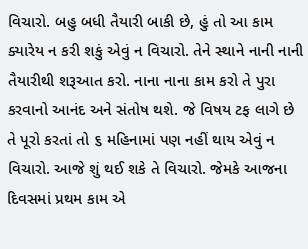વિચારો. બહુ બધી તૈયારી બાકી છે, હું તો આ કામ ક્યારેય ન કરી શકું એવું ન વિચારો. તેને સ્થાને નાની નાની તૈયારીથી શરૂઆત કરો. નાના નાના કામ કરો તે પુરા કરવાનો આનંદ અને સંતોષ થશે. જે વિષય ટફ લાગે છે તે પૂરો કરતાં તો ૬ મહિનામાં પણ નહીં થાય એવું ન વિચારો. આજે શું થઈ શકે તે વિચારો. જેમકે આજના દિવસમાં પ્રથમ કામ એ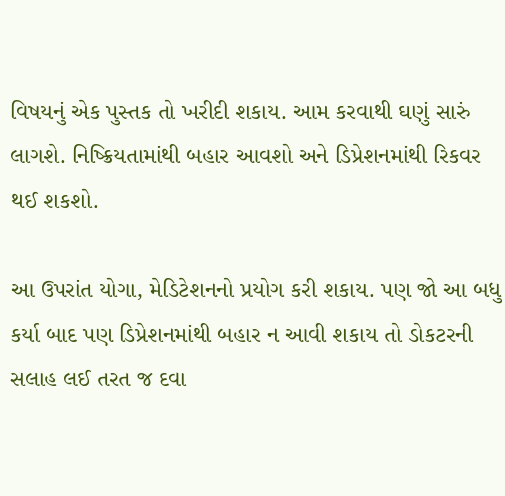વિષયનું એક પુસ્તક તો ખરીદી શકાય. આમ કરવાથી ઘણું સારું લાગશે. નિષ્ક્રિયતામાંથી બહાર આવશો અને ડિપ્રેશનમાંથી રિકવર થઈ શકશો.

આ ઉપરાંત યોગા, મેડિટેશનનો પ્રયોગ કરી શકાય. પણ જો આ બધુ કર્યા બાદ પણ ડિપ્રેશનમાંથી બહાર ન આવી શકાય તો ડોકટરની સલાહ લઈ તરત જ દવા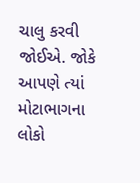ચાલુ કરવી જોઈએ. જોકે આપણે ત્યાં મોટાભાગના લોકો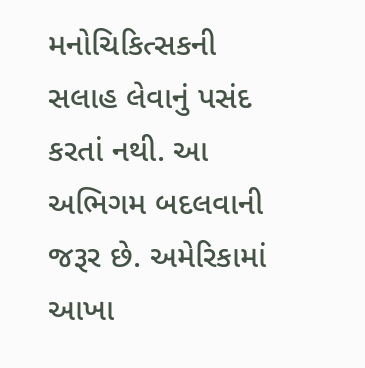મનોચિકિત્સકની સલાહ લેવાનું પસંદ કરતાં નથી. આ અભિગમ બદલવાની જરૂર છે. અમેરિકામાં આખા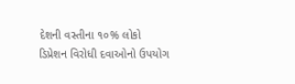દેશની વસ્તીના ૧૦% લોકો ડિપ્રેશન વિરોધી દવાઓનો ઉપયોગ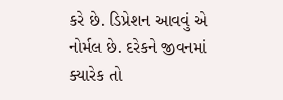કરે છે. ડિપ્રેશન આવવું એ નોર્મલ છે. દરેકને જીવનમાં ક્યારેક તો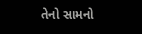તેનો સામનો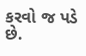કરવો જ પડે છે.